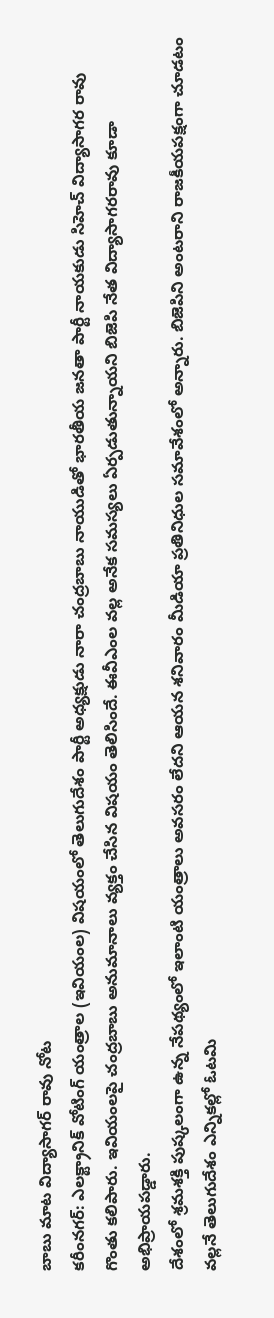బాబు మాట విద్యాసాగర్ రావు నోట
కరీంనగర్: ఎలక్ట్రానిక్ వోటింగ్ యంత్రాల (ఇవియంల) విషయంలో తెలుగుదేశం పార్టీ అధ్యక్షుడు నారా చంద్రబాబు నాయుడితో భారతీయ జనతా పార్టీ నాయకుడు సిహెచ్ విద్యాసాగర రావు గొంతు కలిపారు. ఇవియంలపై చంద్రబాబు అనుమానాలు వ్యక్తం చేసిన విషయం తెలిసిందే. ఈవీఎంల వల్ల అనేక సమస్యలు ఏర్పడుతున్నాయని బిజెపి నేత విద్యాసాగరరావు కూడా అభిప్రాయపడ్డారు.
దేశంలో శ్రమశక్తి పుష్కలంగా ఉన్న నేపథ్యంలో ఇలాంటి యంత్రాలు అవసరం లేదని ఆయన శనివారం మీడియా ప్రతినిధుల సమావేశంలో అన్నారు. బిజెపిని అంటరాని రాజకీయపక్షంగా చూడటం వల్లనే తెలుగుదేశం ఎన్నికల్లో ఓటమి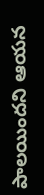పాలయిందని ఆయన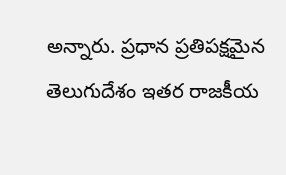అన్నారు. ప్రధాన ప్రతిపక్షమైన తెలుగుదేశం ఇతర రాజకీయ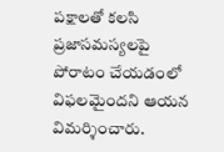పక్షాలతో కలసి ప్రజాసమస్యలపై పోరాటం చేయడంలో విఫలమైందని ఆయన విమర్శించారు.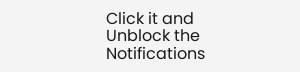Click it and Unblock the Notifications